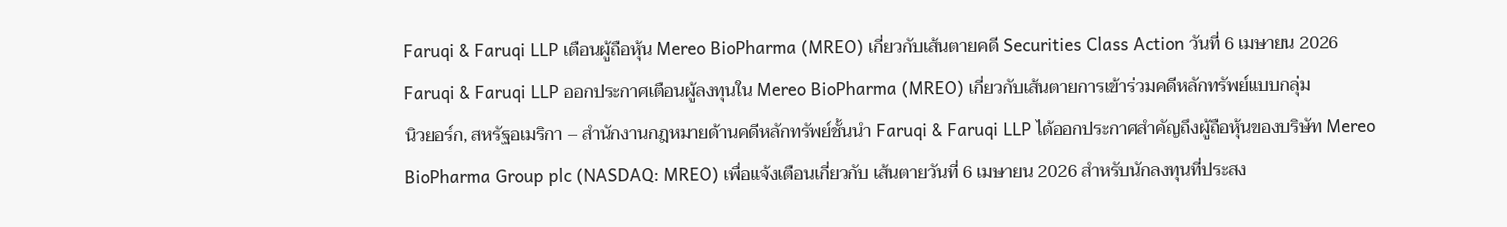Faruqi & Faruqi LLP เตือนผู้ถือหุ้น Mereo BioPharma (MREO) เกี่ยวกับเส้นตายคดี Securities Class Action วันที่ 6 เมษายน 2026
Faruqi & Faruqi LLP ออกประกาศเตือนผู้ลงทุนใน Mereo BioPharma (MREO) เกี่ยวกับเส้นตายการเข้าร่วมคดีหลักทรัพย์แบบกลุ่ม
นิวยอร์ก, สหรัฐอเมริกา – สำนักงานกฎหมายด้านคดีหลักทรัพย์ชั้นนำ Faruqi & Faruqi LLP ได้ออกประกาศสำคัญถึงผู้ถือหุ้นของบริษัท Mereo BioPharma Group plc (NASDAQ: MREO) เพื่อแจ้งเตือนเกี่ยวกับ เส้นตายวันที่ 6 เมษายน 2026 สำหรับนักลงทุนที่ประสง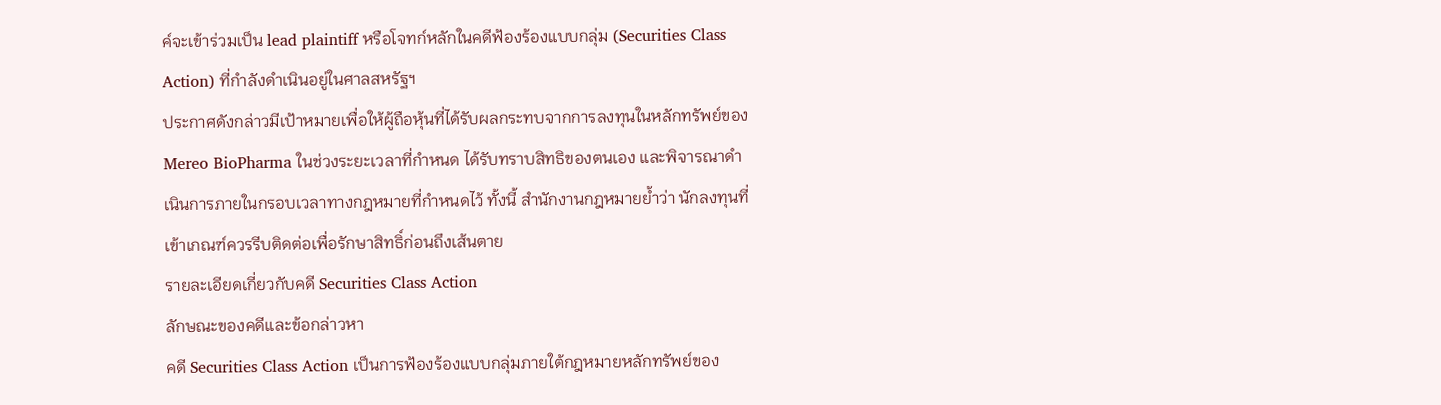ค์จะเข้าร่วมเป็น lead plaintiff หรือโจทก์หลักในคดีฟ้องร้องแบบกลุ่ม (Securities Class Action) ที่กำลังดำเนินอยู่ในศาลสหรัฐฯ
ประกาศดังกล่าวมีเป้าหมายเพื่อให้ผู้ถือหุ้นที่ได้รับผลกระทบจากการลงทุนในหลักทรัพย์ของ Mereo BioPharma ในช่วงระยะเวลาที่กำหนด ได้รับทราบสิทธิของตนเอง และพิจารณาดำเนินการภายในกรอบเวลาทางกฎหมายที่กำหนดไว้ ทั้งนี้ สำนักงานกฎหมายย้ำว่า นักลงทุนที่เข้าเกณฑ์ควรรีบติดต่อเพื่อรักษาสิทธิ์ก่อนถึงเส้นตาย
รายละเอียดเกี่ยวกับคดี Securities Class Action
ลักษณะของคดีและข้อกล่าวหา
คดี Securities Class Action เป็นการฟ้องร้องแบบกลุ่มภายใต้กฎหมายหลักทรัพย์ของ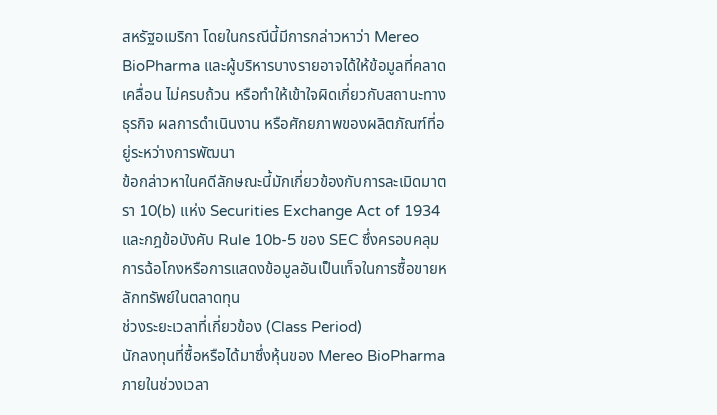สหรัฐอเมริกา โดยในกรณีนี้มีการกล่าวหาว่า Mereo BioPharma และผู้บริหารบางรายอาจได้ให้ข้อมูลที่คลาดเคลื่อน ไม่ครบถ้วน หรือทำให้เข้าใจผิดเกี่ยวกับสถานะทางธุรกิจ ผลการดำเนินงาน หรือศักยภาพของผลิตภัณฑ์ที่อยู่ระหว่างการพัฒนา
ข้อกล่าวหาในคดีลักษณะนี้มักเกี่ยวข้องกับการละเมิดมาตรา 10(b) แห่ง Securities Exchange Act of 1934 และกฎข้อบังคับ Rule 10b-5 ของ SEC ซึ่งครอบคลุมการฉ้อโกงหรือการแสดงข้อมูลอันเป็นเท็จในการซื้อขายหลักทรัพย์ในตลาดทุน
ช่วงระยะเวลาที่เกี่ยวข้อง (Class Period)
นักลงทุนที่ซื้อหรือได้มาซึ่งหุ้นของ Mereo BioPharma ภายในช่วงเวลา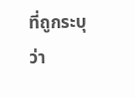ที่ถูกระบุว่า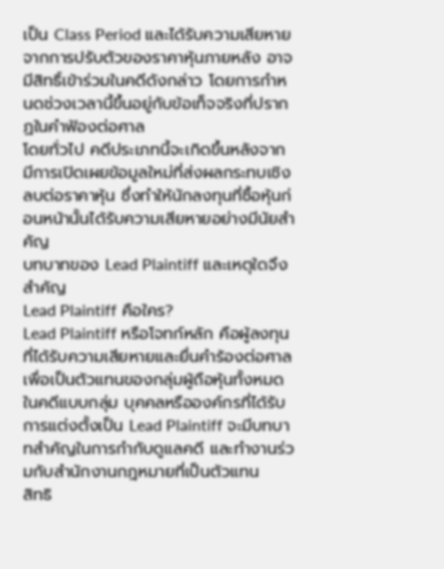เป็น Class Period และได้รับความเสียหายจากการปรับตัวของราคาหุ้นภายหลัง อาจมีสิทธิ์เข้าร่วมในคดีดังกล่าว โดยการกำหนดช่วงเวลานี้ขึ้นอยู่กับข้อเท็จจริงที่ปรากฏในคำฟ้องต่อศาล
โดยทั่วไป คดีประเภทนี้จะเกิดขึ้นหลังจากมีการเปิดเผยข้อมูลใหม่ที่ส่งผลกระทบเชิงลบต่อราคาหุ้น ซึ่งทำให้นักลงทุนที่ซื้อหุ้นก่อนหน้านั้นได้รับความเสียหายอย่างมีนัยสำคัญ
บทบาทของ Lead Plaintiff และเหตุใดจึงสำคัญ
Lead Plaintiff คือใคร?
Lead Plaintiff หรือโจทก์หลัก คือผู้ลงทุนที่ได้รับความเสียหายและยื่นคำร้องต่อศาลเพื่อเป็นตัวแทนของกลุ่มผู้ถือหุ้นทั้งหมดในคดีแบบกลุ่ม บุคคลหรือองค์กรที่ได้รับการแต่งตั้งเป็น Lead Plaintiff จะมีบทบาทสำคัญในการกำกับดูแลคดี และทำงานร่วมกับสำนักงานกฎหมายที่เป็นตัวแทน
สิทธิ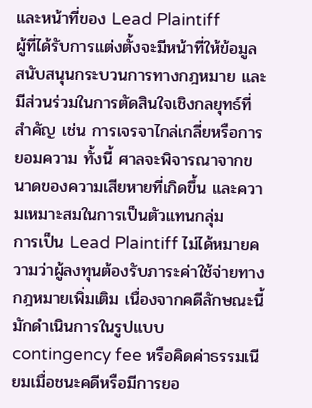และหน้าที่ของ Lead Plaintiff
ผู้ที่ได้รับการแต่งตั้งจะมีหน้าที่ให้ข้อมูล สนับสนุนกระบวนการทางกฎหมาย และมีส่วนร่วมในการตัดสินใจเชิงกลยุทธ์ที่สำคัญ เช่น การเจรจาไกล่เกลี่ยหรือการยอมความ ทั้งนี้ ศาลจะพิจารณาจากขนาดของความเสียหายที่เกิดขึ้น และความเหมาะสมในการเป็นตัวแทนกลุ่ม
การเป็น Lead Plaintiff ไม่ได้หมายความว่าผู้ลงทุนต้องรับภาระค่าใช้จ่ายทางกฎหมายเพิ่มเติม เนื่องจากคดีลักษณะนี้มักดำเนินการในรูปแบบ contingency fee หรือคิดค่าธรรมเนียมเมื่อชนะคดีหรือมีการยอ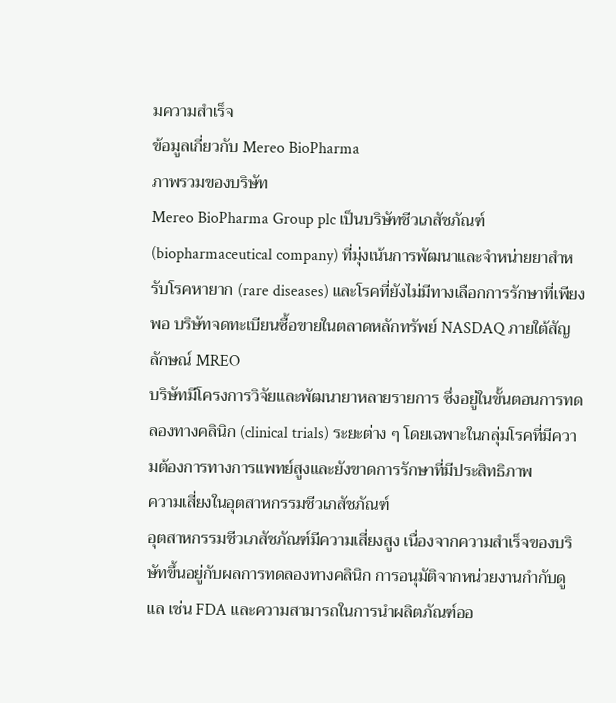มความสำเร็จ
ข้อมูลเกี่ยวกับ Mereo BioPharma
ภาพรวมของบริษัท
Mereo BioPharma Group plc เป็นบริษัทชีวเภสัชภัณฑ์ (biopharmaceutical company) ที่มุ่งเน้นการพัฒนาและจำหน่ายยาสำหรับโรคหายาก (rare diseases) และโรคที่ยังไม่มีทางเลือกการรักษาที่เพียงพอ บริษัทจดทะเบียนซื้อขายในตลาดหลักทรัพย์ NASDAQ ภายใต้สัญลักษณ์ MREO
บริษัทมีโครงการวิจัยและพัฒนายาหลายรายการ ซึ่งอยู่ในขั้นตอนการทดลองทางคลินิก (clinical trials) ระยะต่าง ๆ โดยเฉพาะในกลุ่มโรคที่มีความต้องการทางการแพทย์สูงและยังขาดการรักษาที่มีประสิทธิภาพ
ความเสี่ยงในอุตสาหกรรมชีวเภสัชภัณฑ์
อุตสาหกรรมชีวเภสัชภัณฑ์มีความเสี่ยงสูง เนื่องจากความสำเร็จของบริษัทขึ้นอยู่กับผลการทดลองทางคลินิก การอนุมัติจากหน่วยงานกำกับดูแล เช่น FDA และความสามารถในการนำผลิตภัณฑ์ออ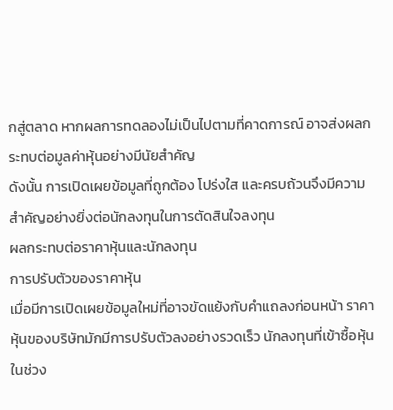กสู่ตลาด หากผลการทดลองไม่เป็นไปตามที่คาดการณ์ อาจส่งผลกระทบต่อมูลค่าหุ้นอย่างมีนัยสำคัญ
ดังนั้น การเปิดเผยข้อมูลที่ถูกต้อง โปร่งใส และครบถ้วนจึงมีความสำคัญอย่างยิ่งต่อนักลงทุนในการตัดสินใจลงทุน
ผลกระทบต่อราคาหุ้นและนักลงทุน
การปรับตัวของราคาหุ้น
เมื่อมีการเปิดเผยข้อมูลใหม่ที่อาจขัดแย้งกับคำแถลงก่อนหน้า ราคาหุ้นของบริษัทมักมีการปรับตัวลงอย่างรวดเร็ว นักลงทุนที่เข้าซื้อหุ้นในช่วง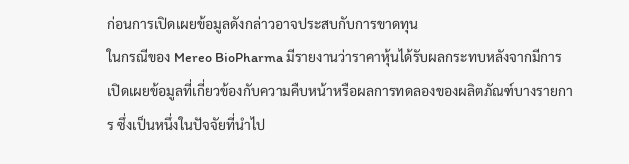ก่อนการเปิดเผยข้อมูลดังกล่าวอาจประสบกับการขาดทุน
ในกรณีของ Mereo BioPharma มีรายงานว่าราคาหุ้นได้รับผลกระทบหลังจากมีการเปิดเผยข้อมูลที่เกี่ยวข้องกับความคืบหน้าหรือผลการทดลองของผลิตภัณฑ์บางรายการ ซึ่งเป็นหนึ่งในปัจจัยที่นำไป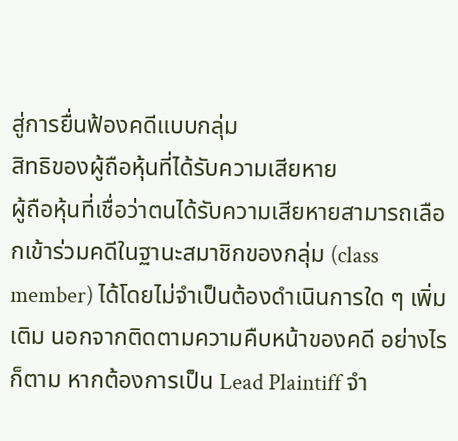สู่การยื่นฟ้องคดีแบบกลุ่ม
สิทธิของผู้ถือหุ้นที่ได้รับความเสียหาย
ผู้ถือหุ้นที่เชื่อว่าตนได้รับความเสียหายสามารถเลือกเข้าร่วมคดีในฐานะสมาชิกของกลุ่ม (class member) ได้โดยไม่จำเป็นต้องดำเนินการใด ๆ เพิ่มเติม นอกจากติดตามความคืบหน้าของคดี อย่างไรก็ตาม หากต้องการเป็น Lead Plaintiff จำ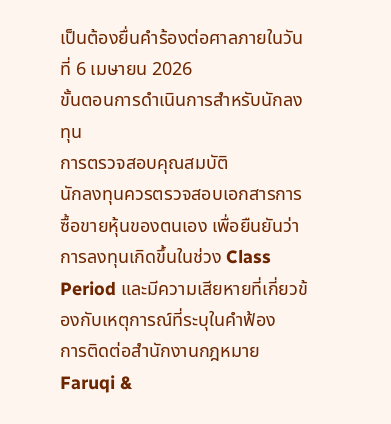เป็นต้องยื่นคำร้องต่อศาลภายในวันที่ 6 เมษายน 2026
ขั้นตอนการดำเนินการสำหรับนักลงทุน
การตรวจสอบคุณสมบัติ
นักลงทุนควรตรวจสอบเอกสารการซื้อขายหุ้นของตนเอง เพื่อยืนยันว่าการลงทุนเกิดขึ้นในช่วง Class Period และมีความเสียหายที่เกี่ยวข้องกับเหตุการณ์ที่ระบุในคำฟ้อง
การติดต่อสำนักงานกฎหมาย
Faruqi &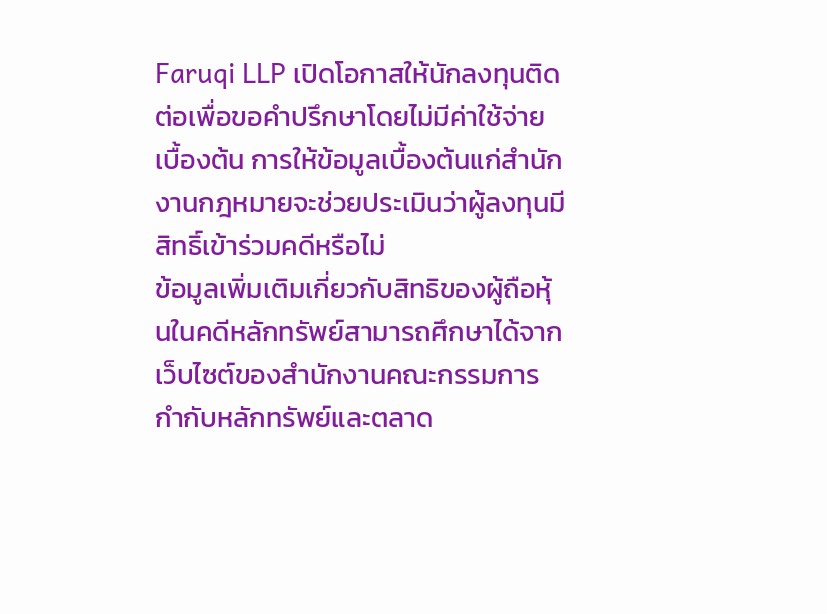Faruqi LLP เปิดโอกาสให้นักลงทุนติดต่อเพื่อขอคำปรึกษาโดยไม่มีค่าใช้จ่ายเบื้องต้น การให้ข้อมูลเบื้องต้นแก่สำนักงานกฎหมายจะช่วยประเมินว่าผู้ลงทุนมีสิทธิ์เข้าร่วมคดีหรือไม่
ข้อมูลเพิ่มเติมเกี่ยวกับสิทธิของผู้ถือหุ้นในคดีหลักทรัพย์สามารถศึกษาได้จากเว็บไซต์ของสำนักงานคณะกรรมการกำกับหลักทรัพย์และตลาด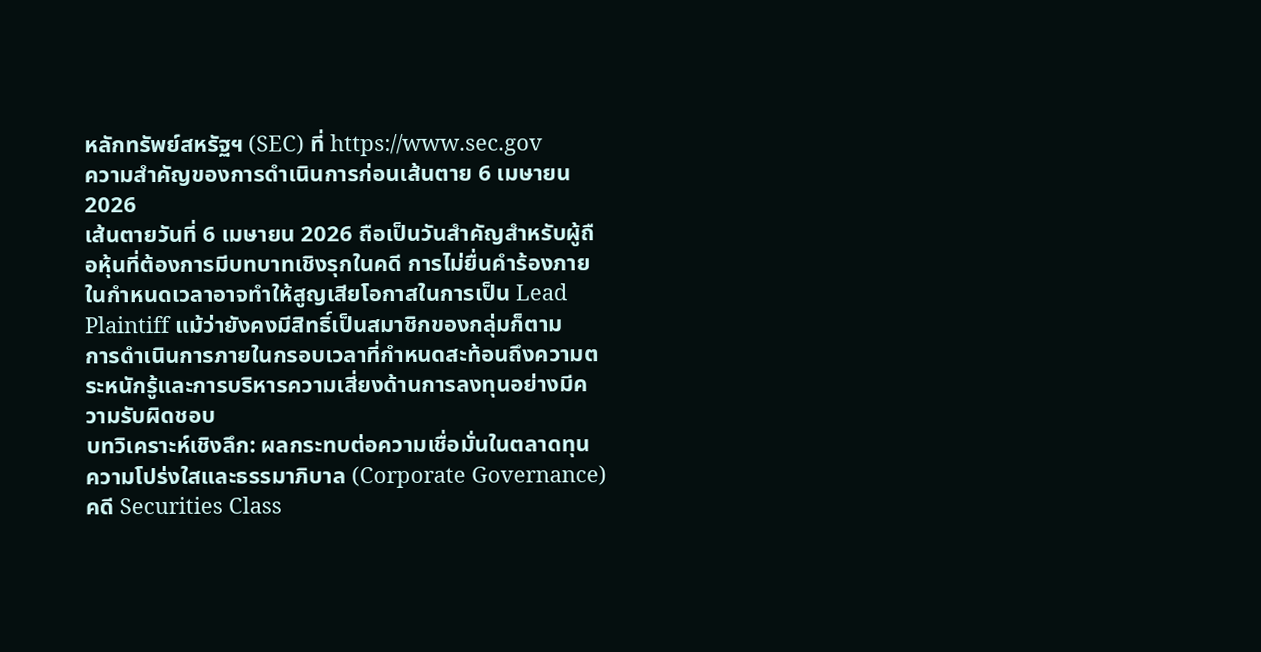หลักทรัพย์สหรัฐฯ (SEC) ที่ https://www.sec.gov
ความสำคัญของการดำเนินการก่อนเส้นตาย 6 เมษายน 2026
เส้นตายวันที่ 6 เมษายน 2026 ถือเป็นวันสำคัญสำหรับผู้ถือหุ้นที่ต้องการมีบทบาทเชิงรุกในคดี การไม่ยื่นคำร้องภายในกำหนดเวลาอาจทำให้สูญเสียโอกาสในการเป็น Lead Plaintiff แม้ว่ายังคงมีสิทธิ์เป็นสมาชิกของกลุ่มก็ตาม
การดำเนินการภายในกรอบเวลาที่กำหนดสะท้อนถึงความตระหนักรู้และการบริหารความเสี่ยงด้านการลงทุนอย่างมีความรับผิดชอบ
บทวิเคราะห์เชิงลึก: ผลกระทบต่อความเชื่อมั่นในตลาดทุน
ความโปร่งใสและธรรมาภิบาล (Corporate Governance)
คดี Securities Class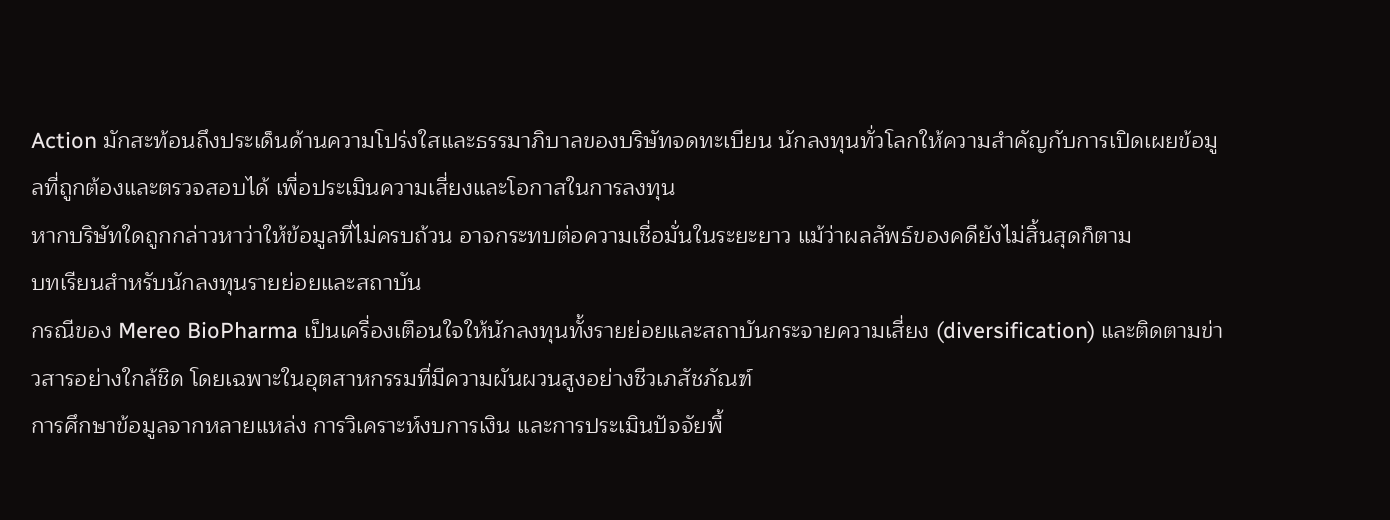Action มักสะท้อนถึงประเด็นด้านความโปร่งใสและธรรมาภิบาลของบริษัทจดทะเบียน นักลงทุนทั่วโลกให้ความสำคัญกับการเปิดเผยข้อมูลที่ถูกต้องและตรวจสอบได้ เพื่อประเมินความเสี่ยงและโอกาสในการลงทุน
หากบริษัทใดถูกกล่าวหาว่าให้ข้อมูลที่ไม่ครบถ้วน อาจกระทบต่อความเชื่อมั่นในระยะยาว แม้ว่าผลลัพธ์ของคดียังไม่สิ้นสุดก็ตาม
บทเรียนสำหรับนักลงทุนรายย่อยและสถาบัน
กรณีของ Mereo BioPharma เป็นเครื่องเตือนใจให้นักลงทุนทั้งรายย่อยและสถาบันกระจายความเสี่ยง (diversification) และติดตามข่าวสารอย่างใกล้ชิด โดยเฉพาะในอุตสาหกรรมที่มีความผันผวนสูงอย่างชีวเภสัชภัณฑ์
การศึกษาข้อมูลจากหลายแหล่ง การวิเคราะห์งบการเงิน และการประเมินปัจจัยพื้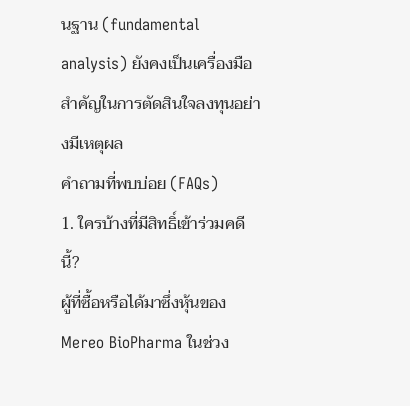นฐาน (fundamental analysis) ยังคงเป็นเครื่องมือสำคัญในการตัดสินใจลงทุนอย่างมีเหตุผล
คำถามที่พบบ่อย (FAQs)
1. ใครบ้างที่มีสิทธิ์เข้าร่วมคดีนี้?
ผู้ที่ซื้อหรือได้มาซึ่งหุ้นของ Mereo BioPharma ในช่วง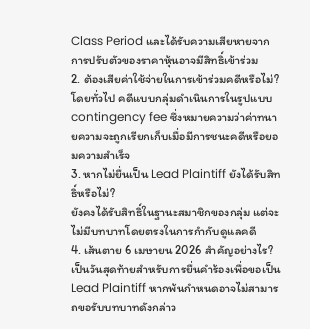Class Period และได้รับความเสียหายจากการปรับตัวของราคาหุ้นอาจมีสิทธิ์เข้าร่วม
2. ต้องเสียค่าใช้จ่ายในการเข้าร่วมคดีหรือไม่?
โดยทั่วไป คดีแบบกลุ่มดำเนินการในรูปแบบ contingency fee ซึ่งหมายความว่าค่าทนายความจะถูกเรียกเก็บเมื่อมีการชนะคดีหรือยอมความสำเร็จ
3. หากไม่ยื่นเป็น Lead Plaintiff ยังได้รับสิทธิ์หรือไม่?
ยังคงได้รับสิทธิ์ในฐานะสมาชิกของกลุ่ม แต่จะไม่มีบทบาทโดยตรงในการกำกับดูแลคดี
4. เส้นตาย 6 เมษายน 2026 สำคัญอย่างไร?
เป็นวันสุดท้ายสำหรับการยื่นคำร้องเพื่อขอเป็น Lead Plaintiff หากพ้นกำหนดอาจไม่สามารถขอรับบทบาทดังกล่าว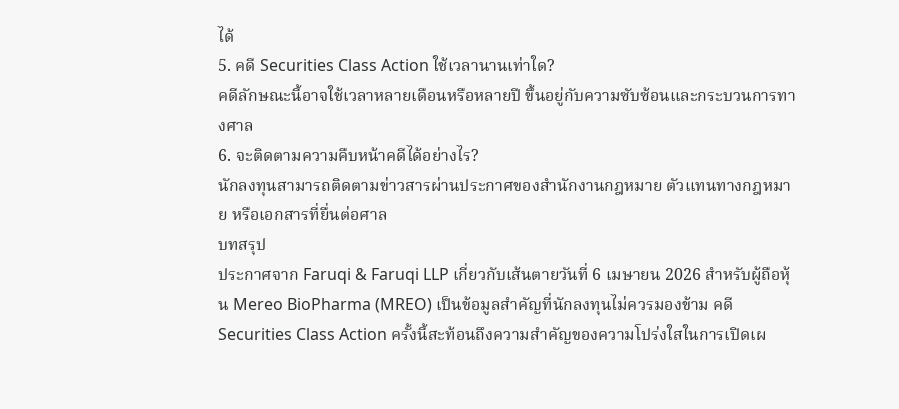ได้
5. คดี Securities Class Action ใช้เวลานานเท่าใด?
คดีลักษณะนี้อาจใช้เวลาหลายเดือนหรือหลายปี ขึ้นอยู่กับความซับซ้อนและกระบวนการทางศาล
6. จะติดตามความคืบหน้าคดีได้อย่างไร?
นักลงทุนสามารถติดตามข่าวสารผ่านประกาศของสำนักงานกฎหมาย ตัวแทนทางกฎหมาย หรือเอกสารที่ยื่นต่อศาล
บทสรุป
ประกาศจาก Faruqi & Faruqi LLP เกี่ยวกับเส้นตายวันที่ 6 เมษายน 2026 สำหรับผู้ถือหุ้น Mereo BioPharma (MREO) เป็นข้อมูลสำคัญที่นักลงทุนไม่ควรมองข้าม คดี Securities Class Action ครั้งนี้สะท้อนถึงความสำคัญของความโปร่งใสในการเปิดเผ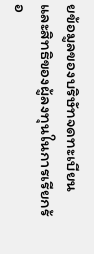ยข้อมูลของบริษัทจดทะเบียน และสิทธิของผู้ลงทุนในการเรียกร้อ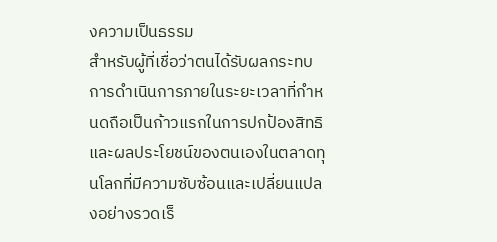งความเป็นธรรม
สำหรับผู้ที่เชื่อว่าตนได้รับผลกระทบ การดำเนินการภายในระยะเวลาที่กำหนดถือเป็นก้าวแรกในการปกป้องสิทธิและผลประโยชน์ของตนเองในตลาดทุนโลกที่มีความซับซ้อนและเปลี่ยนแปลงอย่างรวดเร็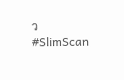ว
#SlimScan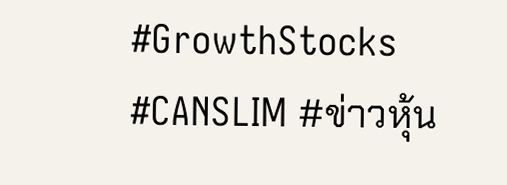#GrowthStocks #CANSLIM #ข่าวหุ้น